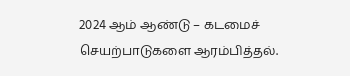2024 ஆம் ஆண்டு – கடமைச் செயற்பாடுகளை ஆரம்பித்தல்.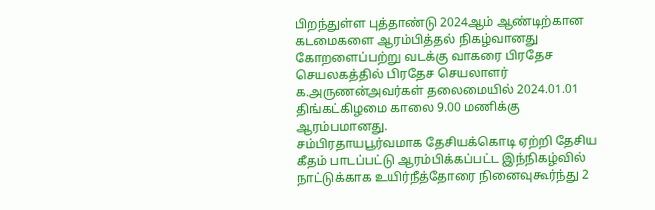பிறந்துள்ள புத்தாண்டு 2024ஆம் ஆண்டிற்கான கடமைகளை ஆரம்பித்தல் நிகழ்வானது கோறளைப்பற்று வடக்கு வாகரை பிரதேச செயலகத்தில் பிரதேச செயலாளர் க.அருணன்அவர்கள் தலைமையில் 2024.01.01 திங்கட்கிழமை காலை 9.00 மணிக்கு ஆரம்பமானது.
சம்பிரதாயபூர்வமாக தேசியக்கொடி ஏற்றி தேசிய கீதம் பாடப்பட்டு ஆரம்பிக்கப்பட்ட இந்நிகழ்வில் நாட்டுக்காக உயிர்நீத்தோரை நினைவுகூர்ந்து 2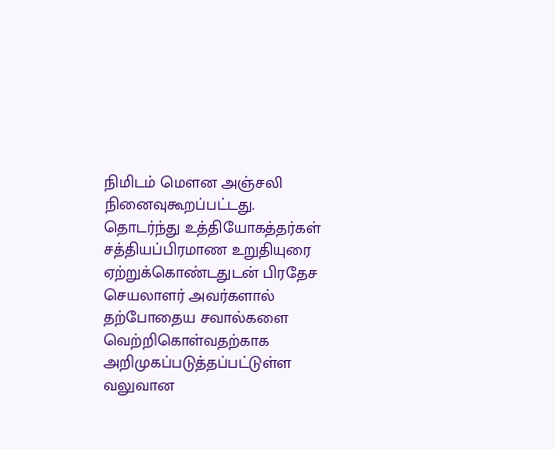நிமிடம் மௌன அஞ்சலி நினைவுகூறப்பட்டது. தொடர்ந்து உத்தியோகத்தர்கள் சத்தியப்பிரமாண உறுதியுரை ஏற்றுக்கொண்டதுடன் பிரதேச செயலாளர் அவர்களால் தற்போதைய சவால்களை வெற்றிகொள்வதற்காக அறிமுகப்படுத்தப்பட்டுள்ள வலுவான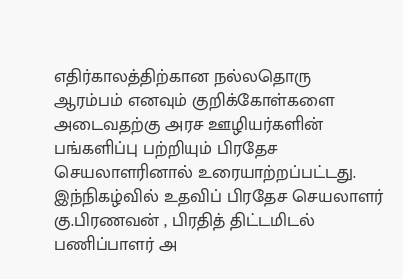எதிர்காலத்திற்கான நல்லதொரு ஆரம்பம் எனவும் குறிக்கோள்களை அடைவதற்கு அரச ஊழியர்களின் பங்களிப்பு பற்றியும் பிரதேச செயலாளரினால் உரையாற்றப்பட்டது.
இந்நிகழ்வில் உதவிப் பிரதேச செயலாளர் கு.பிரணவன் , பிரதித் திட்டமிடல் பணிப்பாளர் அ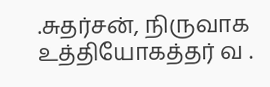.சுதர்சன், நிருவாக உத்தியோகத்தர் வ .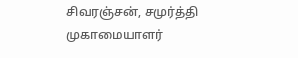சிவரஞ்சன், சமுர்த்தி முகாமையாளர்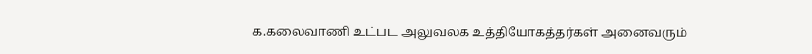க.கலைவாணி உட்பட அலுவலக உத்தியோகத்தர்கள் அனைவரும்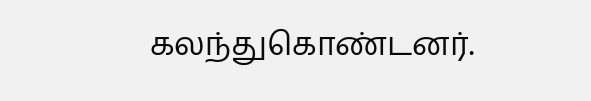கலந்துகொண்டனர்.